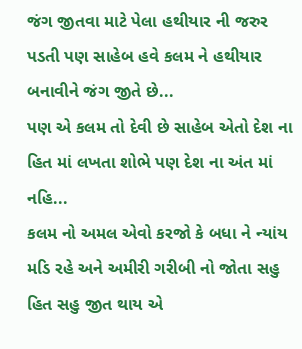જંગ જીતવા માટે પેલા હથીયાર ની જરુર પડતી પણ સાહેબ હવે કલમ ને હથીયાર બનાવીને જંગ જીતે છે...
પણ એ કલમ તો દેવી છે સાહેબ એતો દેશ ના હિત માં લખતા શોભે પણ દેશ ના અંત માં નહિ...
કલમ નો અમલ એવો કરજો કે બધા ને ન્યાંય મડિ રહે અને અમીરી ગરીબી નો જોતા સહુ હિત સહુ જીત થાય એ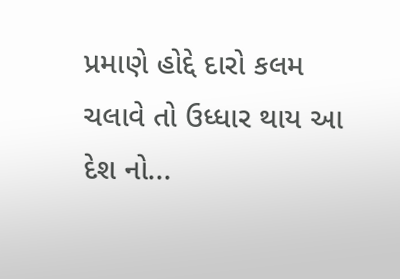પ્રમાણે હોદ્દે દારો કલમ ચલાવે તો ઉધ્ધાર થાય આ દેશ નો...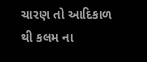ચારણ તો આદિકાળ થી કલમ ના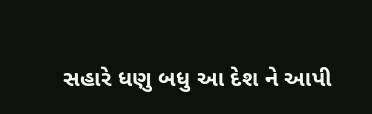સહારે ધણુ બધુ આ દેશ ને આપી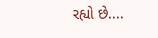રહ્યો છે....